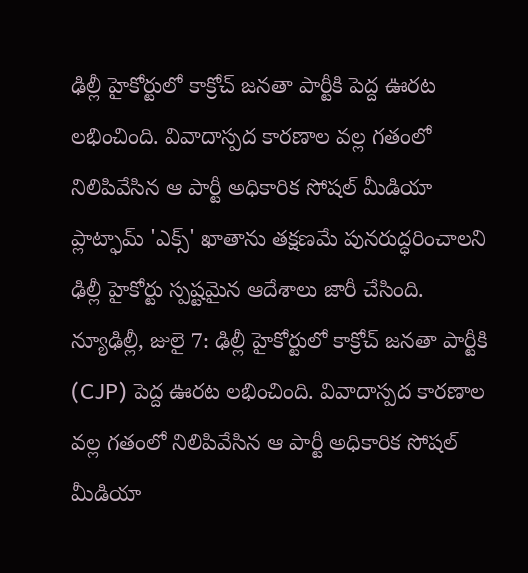ఢిల్లీ హైకోర్టులో కాక్రోచ్ జనతా పార్టీకి పెద్ద ఊరట లభించింది. వివాదాస్పద కారణాల వల్ల గతంలో నిలిపివేసిన ఆ పార్టీ అధికారిక సోషల్ మీడియా ప్లాట్ఫామ్ 'ఎక్స్' ఖాతాను తక్షణమే పునరుద్ధరించాలని ఢిల్లీ హైకోర్టు స్పష్టమైన ఆదేశాలు జారీ చేసింది. న్యూఢిల్లీ, జులై 7: ఢిల్లీ హైకోర్టులో కాక్రోచ్ జనతా పార్టీకి (CJP) పెద్ద ఊరట లభించింది. వివాదాస్పద కారణాల వల్ల గతంలో నిలిపివేసిన ఆ పార్టీ అధికారిక సోషల్ మీడియా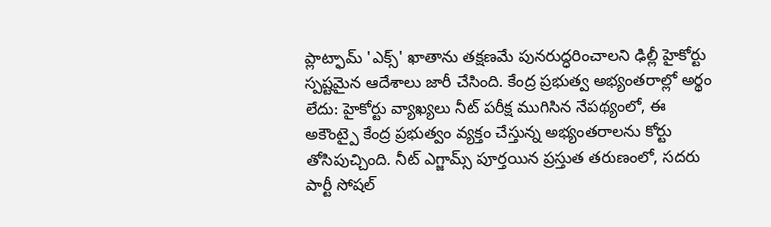ప్లాట్ఫామ్ 'ఎక్స్' ఖాతాను తక్షణమే పునరుద్ధరించాలని ఢిల్లీ హైకోర్టు స్పష్టమైన ఆదేశాలు జారీ చేసింది. కేంద్ర ప్రభుత్వ అభ్యంతరాల్లో అర్థం లేదు: హైకోర్టు వ్యాఖ్యలు నీట్ పరీక్ష ముగిసిన నేపథ్యంలో, ఈ అకౌంట్పై కేంద్ర ప్రభుత్వం వ్యక్తం చేస్తున్న అభ్యంతరాలను కోర్టు తోసిపుచ్చింది. నీట్ ఎగ్జామ్స్ పూర్తయిన ప్రస్తుత తరుణంలో, సదరు పార్టీ సోషల్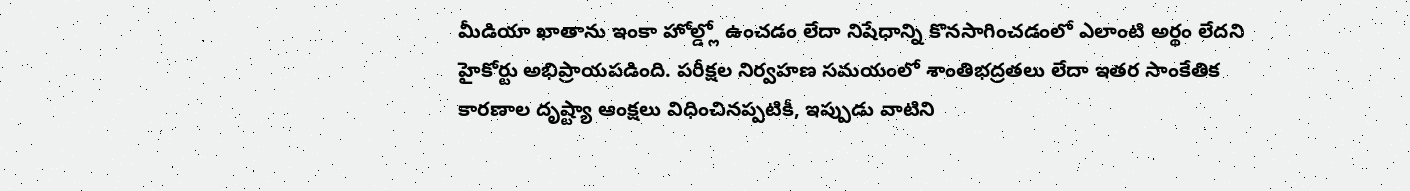మీడియా ఖాతాను ఇంకా హోల్డ్లో ఉంచడం లేదా నిషేధాన్ని కొనసాగించడంలో ఎలాంటి అర్థం లేదని హైకోర్టు అభిప్రాయపడింది. పరీక్షల నిర్వహణ సమయంలో శాంతిభద్రతలు లేదా ఇతర సాంకేతిక కారణాల దృష్ట్యా ఆంక్షలు విధించినప్పటికీ, ఇప్పుడు వాటిని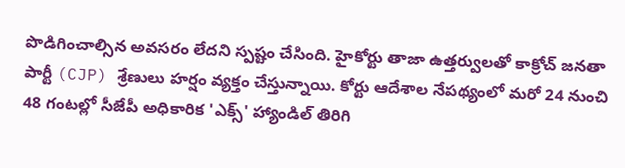పొడిగించాల్సిన అవసరం లేదని స్పష్టం చేసింది. హైకోర్టు తాజా ఉత్తర్వులతో కాక్రోచ్ జనతా పార్టీ (CJP) శ్రేణులు హర్షం వ్యక్తం చేస్తున్నాయి. కోర్టు ఆదేశాల నేపథ్యంలో మరో 24 నుంచి 48 గంటల్లో సీజేపీ అధికారిక 'ఎక్స్' హ్యాండిల్ తిరిగి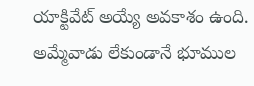యాక్టివేట్ అయ్యే అవకాశం ఉంది. అమ్మేవాడు లేకుండానే భూముల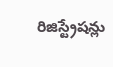రిజిస్ట్రేషన్లు